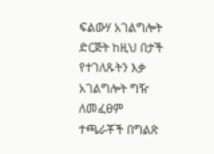ፍልውሃ አገልግሎት ድርጅት ከዚህ በታች የተገለጹትን እቃ አገልግሎት ግዥ ለመፈፀም ተጫራቾች በግልጽ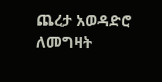ጨረታ አወዳድሮ ለመግዛት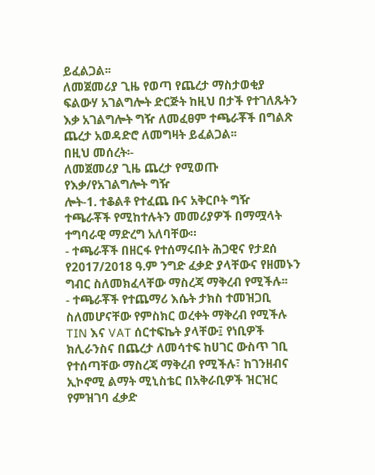ይፈልጋል፡፡
ለመጀመሪያ ጊዜ የወጣ የጨረታ ማስታወቂያ
ፍልውሃ አገልግሎት ድርጅት ከዚህ በታች የተገለጹትን እቃ አገልግሎት ግዥ ለመፈፀም ተጫራቾች በግልጽ ጨረታ አወዳድሮ ለመግዛት ይፈልጋል፡፡
በዚህ መሰረት፡-
ለመጀመሪያ ጊዜ ጨረታ የሚወጡ የእቃ/የአገልግሎት ግዥ
ሎት-1. ተቆልቶ የተፈጨ ቡና አቅርቦት ግዥ
ተጫራቾች የሚከተሉትን መመሪያዎች በማሟላት ተግባራዊ ማድረግ አለባቸው።
- ተጫራቾች በዘርፋ የተሰማሩበት ሕጋዊና የታደሰ የ2017/2018 ዓ.ም ንግድ ፈቃድ ያላቸውና የዘመኑን ግብር ስለመክፈላቸው ማስረጃ ማቅረብ የሚችሉ፡፡
- ተጫራቾች የተጨማሪ እሴት ታክስ ተመዝጋቢ ስለመሆናቸው የምስክር ወረቀት ማቅረብ የሚችሉ TIN እና VAT ሰርተፍኬት ያላቸው፤ የነቢዎች ክሊራንስና በጨረታ ለመሳተፍ ከሀገር ውስጥ ገቢ የተሰጣቸው ማስረጃ ማቅረብ የሚችሉ፣ ከገንዘብና ኢኮኖሚ ልማት ሚኒስቴር በአቅራቢዎች ዝርዝር የምዝገባ ፈቃድ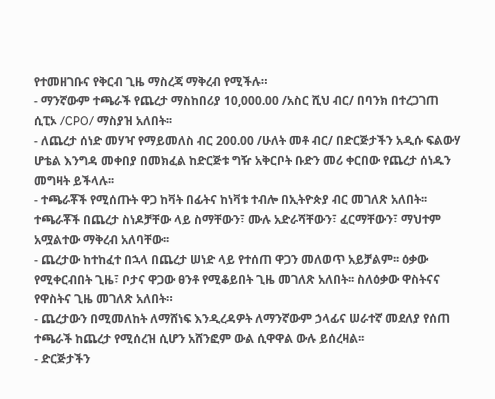የተመዘገቡና የቅርብ ጊዜ ማስረጃ ማቅረብ የሚችሉ።
- ማንኛውም ተጫራች የጨረታ ማስከበሪያ 10,000.00 /አስር ሺህ ብር/ በባንክ በተረጋገጠ ሲፒኦ /CPO/ ማስያዝ አለበት፡፡
- ለጨረታ ሰነድ መሃዣ የማይመለስ ብር 200.00 /ሁለት መቶ ብር/ በድርጅታችን አዲሱ ፍልውሃ ሆቴል እንግዳ መቀበያ በመክፈል ከድርጅቱ ግዥ አቅርቦት ቡድን መሪ ቀርበው የጨረታ ሰነዱን መግዛት ይችላሉ፡፡
- ተጫራቾች የሚሰጡት ዋጋ ከቫት በፊትና ከነቫቱ ተብሎ በኢትዮጵያ ብር መገለጽ አለበት፡፡ ተጫራቾች በጨረታ ስነዶቻቸው ላይ ስማቸውን፣ ሙሉ አድራሻቸውን፣ ፈርማቸውን፣ ማህተም አሟልተው ማቅረብ አለባቸው፡፡
- ጨረታው ከተከፈተ በኋላ በጨረታ ሠነድ ላይ የተሰጠ ዋጋን መለወጥ አይቻልም፡፡ ዕቃው የሚቀርብበት ጊዜ፣ ቦታና ዋጋው ፀንቶ የሚቆይበት ጊዜ መገለጽ አለበት፡፡ ስለዕቃው ዋስትናና የዋስትና ጊዜ መገለጽ አለበት።
- ጨረታውን በሚመለከት ለማሸነፍ እንዲረዳዎት ለማንኛውም ኃላፊና ሠራተኛ መደለያ የሰጠ ተጫራች ከጨረታ የሚሰረዝ ሲሆን አሸንፎም ውል ሲዋዋል ውሉ ይሰረዛል፡፡
- ድርጅታችን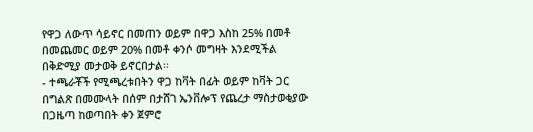የዋጋ ለውጥ ሳይኖር በመጠን ወይም በዋጋ እስከ 25% በመቶ በመጨመር ወይም 20% በመቶ ቀንሶ መግዛት እንደሚችል በቅድሚያ መታወቅ ይኖርበታል፡፡
- ተጫራቾች የሚጫረቱበትን ዋጋ ከቫት በፊት ወይም ከቫት ጋር በግልጽ በመሙላት በሰም በታሸገ ኤንቨሎፕ የጨረታ ማስታወቂያው በጋዜጣ ከወጣበት ቀን ጀምሮ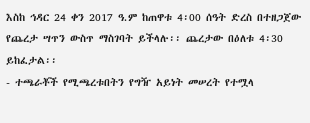እስከ ኅዳር 24 ቀን 2017 ዓ.ም ከጠዋቱ 4፡00 ሰዓት ድረስ በተዘጋጀው የጨረታ ሣጥን ውስጥ ማስገባት ይችላሉ፡፡ ጨረታው በዕለቱ 4፡30 ይከፈታል፡፡
- ተጫራቾች የሚጫረቱበትን የግዥ አይነት መሠረት የተሟላ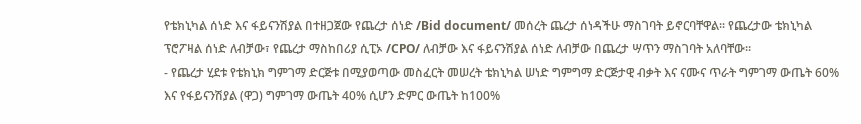የቴክኒካል ሰነድ እና ፋይናንሽያል በተዘጋጀው የጨረታ ሰነድ /Bid document/ መሰረት ጨረታ ሰነዳችሁ ማስገባት ይኖርባቸዋል፡፡ የጨረታው ቴክኒካል ፕሮፖዛል ሰነድ ለብቻው፣ የጨረታ ማስከበሪያ ሲፒኦ /CPO/ ለብቻው እና ፋይናንሽያል ሰነድ ለብቻው በጨረታ ሣጥን ማስገባት አለባቸው።
- የጨረታ ሂደቱ የቴክኒክ ግምገማ ድርጅቱ በሚያወጣው መስፈርት መሠረት ቴክኒካል ሠነድ ግምግማ ድርጅታዊ ብቃት እና ናሙና ጥራት ግምገማ ውጤት 60% እና የፋይናንሽያል (ዋጋ) ግምገማ ውጤት 40% ሲሆን ድምር ውጤት ከ100%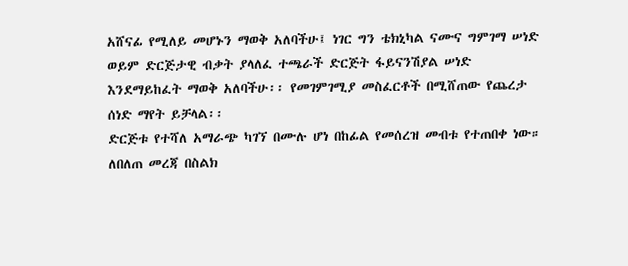አሸናፊ የሚለይ መሆኑን ማወቅ አለባችሁ፤ ነገር ግን ቴክኒካል ናሙና ግምገማ ሠነድ ወይም ድርጅታዊ ብቃት ያላለፈ ተጫራች ድርጅት ፋይናንሽያል ሠነድ እንደማይከፈት ማወቅ አለባችሁ፡፡ የመገምገሚያ መስፈርቶች በሚሸጠው የጨረታ ሰነድ ማየት ይቻላል፡፡
ድርጅቱ የተሻለ አማራጭ ካገኘ በሙሉ ሆነ በከፊል የመሰረዝ መብቱ የተጠበቀ ነው።
ለበለጠ መረጃ በስልክ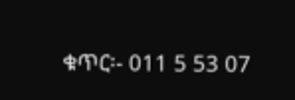ቁጥር፡- 011 5 53 07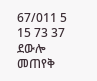67/011 5 15 73 37 ደውሎ መጠየቅ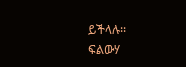ይችላሉ፡፡
ፍልውሃ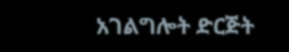አገልግሎት ድርጅት